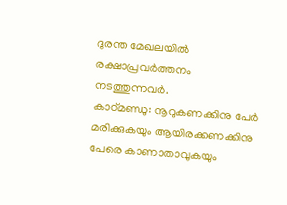ദുരന്ത മേഖലയിൽ രക്ഷാപ്രവർത്തനം നടത്തുന്നവർ.
കാഠ്മണ്ഡു: നൂറുകണക്കിനു പേർ മരിക്കുകയും ആയിരക്കണക്കിനു പേരെ കാണാതാവുകയും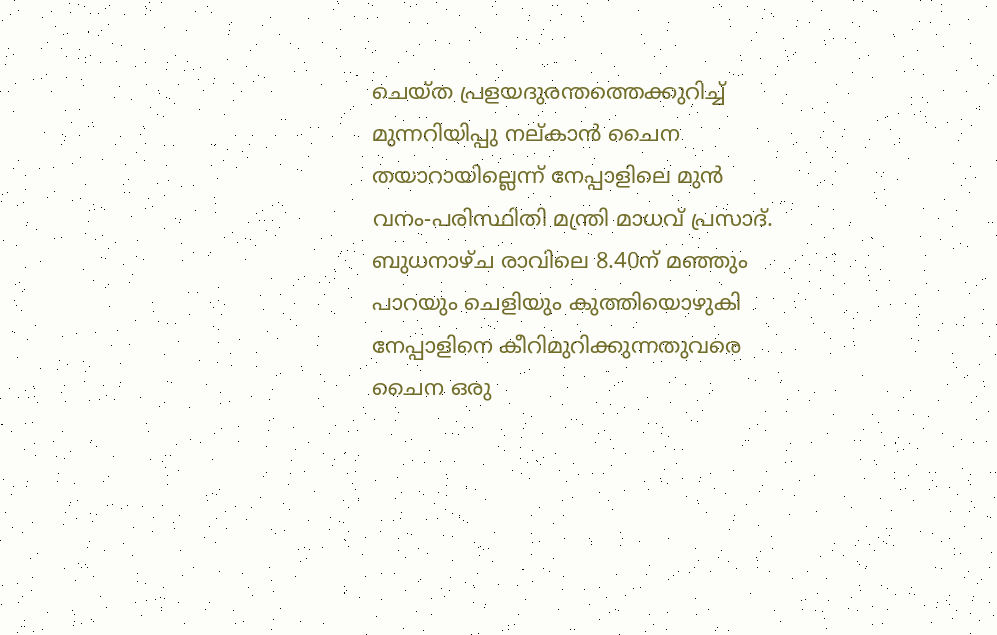ചെയ്ത പ്രളയദുരന്തത്തെക്കുറിച്ച് മുന്നറിയിപ്പു നല്കാൻ ചൈന തയാറായില്ലെന്ന് നേപ്പാളിലെ മുൻ വനം-പരിസ്ഥിതി മന്ത്രി മാധവ് പ്രസാദ്.
ബുധനാഴ്ച രാവിലെ 8.40ന് മഞ്ഞും പാറയും ചെളിയും കുത്തിയൊഴുകി നേപ്പാളിനെ കീറിമുറിക്കുന്നതുവരെ ചൈന ഒരു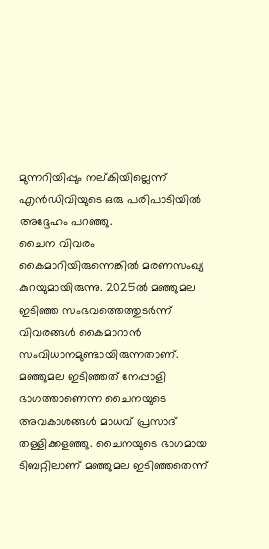മുന്നറിയിപ്പും നല്കിയില്ലെന്ന് എൻഡിവിയുടെ ഒരു പരിപാടിയിൽ അദ്ദേഹം പറഞ്ഞു.
ചൈന വിവരം കൈമാറിയിരുന്നെങ്കിൽ മരണസംഖ്യ കുറയുമായിരുന്നു. 2025ൽ മഞ്ഞുമല ഇടിഞ്ഞ സംഭവത്തെത്തുടർന്ന് വിവരങ്ങൾ കൈമാറാൻ സംവിധാനമുണ്ടായിരുന്നതാണ്.
മഞ്ഞുമല ഇടിഞ്ഞത് നേപ്പാളി ഭാഗത്താണെന്ന ചൈനയുടെ അവകാശങ്ങൾ മാധവ് പ്രസാദ് തള്ളിക്കളഞ്ഞു. ചൈനയുടെ ഭാഗമായ ടിബറ്റിലാണ് മഞ്ഞുമല ഇടിഞ്ഞതെന്ന്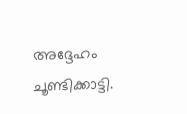അദ്ദേഹം ചൂണ്ടിക്കാട്ടി.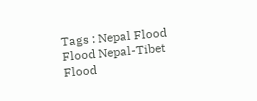Tags : Nepal Flood Flood Nepal-Tibet Flood